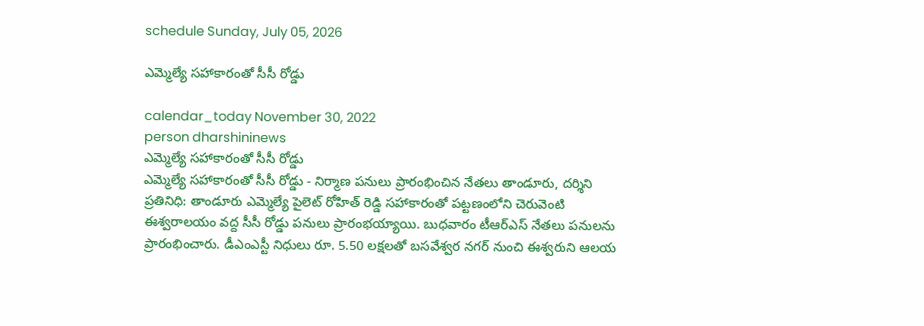schedule Sunday, July 05, 2026

ఎమ్మెల్యే సహాకారంతో సీసీ రోడ్డు

calendar_today November 30, 2022
person dharshininews
ఎమ్మెల్యే సహాకారంతో సీసీ రోడ్డు
ఎమ్మెల్యే సహాకారంతో సీసీ రోడ్డు - నిర్మాణ పనులు ప్రారంభించిన నేతలు తాండూరు, దర్శిని ప్రతినిధి: తాండూరు ఎమ్మెల్యే పైలెట్ రోహిత్ రెడ్డి సహాకారంతో పట్టణంలోని చెరువెంటి ఈశ్వరాలయం వద్ద సీసీ రోడ్డు పనులు ప్రారంభయ్యాయి. బుధవారం టీఆర్ఎస్ నేతలు పనులను ప్రారంభించారు. డీఎంఎస్టీ నిధులు రూ. 5.50 లక్షలతో బసవేశ్వర నగర్ నుంచి ఈశ్వరుని ఆలయ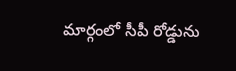మార్గంలో సీపీ రోడ్డును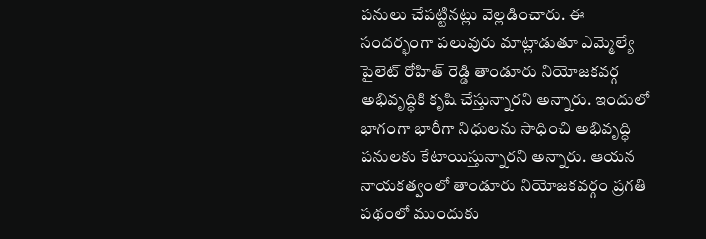పనులు చేపట్టినట్లు వెల్లడించారు. ఈ సందర్భంగా పలువురు మాట్లాడుతూ ఎమ్మెల్యే పైలెట్ రోహిత్ రెడ్డి తాండూరు నియోజకవర్గ అభివృద్ధికి కృషి చేస్తున్నారని అన్నారు. ఇందులో భాగంగా భారీగా నిధులను సాధించి అభివృద్ధి పనులకు కేటాయిస్తున్నారని అన్నారు. ఆయన నాయకత్వంలో తాండూరు నియోజకవర్గం ప్రగతి పథంలో ముందుకు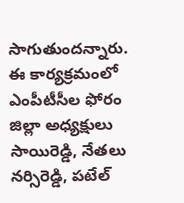సాగుతుందన్నారు. ఈ కార్యక్రమంలో ఎంపీటీసీల ఫోరం జిల్లా అధ్యక్షులు సాయిరెడ్డి, నేతలు నర్సిరెడ్డి, పటేల్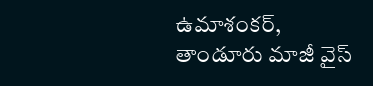ఉమాశంకర్, తాండూరు మాజీ వైస్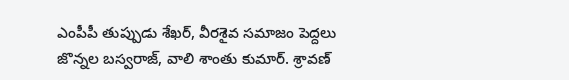ఎంపీపీ తుప్పుడు శేఖర్, వీరశైవ సమాజం పెద్దలు జొన్నల బస్వరాజ్, వాలి శాంతు కుమార్. శ్రావణ్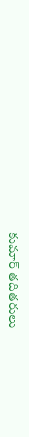కుమార్ తదితరులు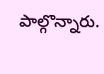పాల్గొన్నారు.